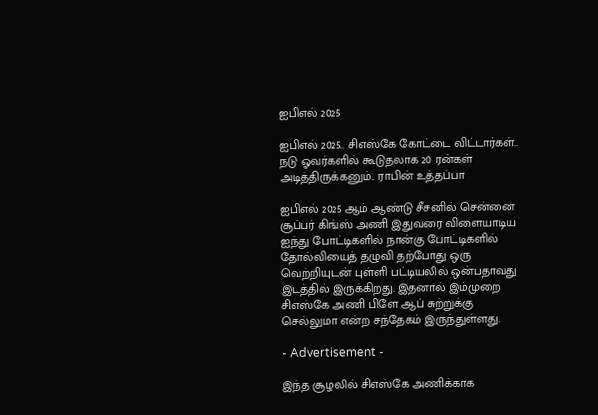ஐபிஎல் 2025

ஐபிஎல் 2025.. சிஎஸ்கே கோட்டை விட்டார்கள்.. நடு ஓவர்களில் கூடுதலாக 20 ரன்கள் அடித்திருக்கனும்.. ராபின் உத்தப்பா

ஐபிஎல் 2025 ஆம் ஆண்டு சீசனில் சென்னை சூப்பர் கிங்ஸ் அணி இதுவரை விளையாடிய ஐந்து போட்டிகளில் நான்கு போட்டிகளில் தோல்வியைத் தழுவி தற்போது ஒரு வெற்றியுடன் புள்ளி பட்டியலில் ஒன்பதாவது இடத்தில் இருக்கிறது. இதனால் இம்முறை சிஎஸ்கே அணி பிளே ஆப் சுற்றுக்கு செல்லுமா என்ற சந்தேகம் இருந்துள்ளது.

- Advertisement -

இந்த சூழலில் சிஎஸ்கே அணிக்காக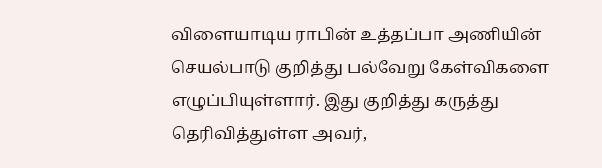விளையாடிய ராபின் உத்தப்பா அணியின் செயல்பாடு குறித்து பல்வேறு கேள்விகளை எழுப்பியுள்ளார். இது குறித்து கருத்து தெரிவித்துள்ள அவர்,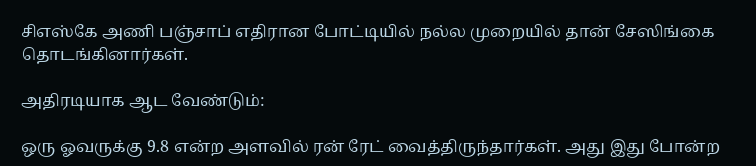சிஎஸ்கே அணி பஞ்சாப் எதிரான போட்டியில் நல்ல முறையில் தான் சேஸிங்கை தொடங்கினார்கள்.

அதிரடியாக ஆட வேண்டும்:

ஒரு ஓவருக்கு 9.8 என்ற அளவில் ரன் ரேட் வைத்திருந்தார்கள். அது இது போன்ற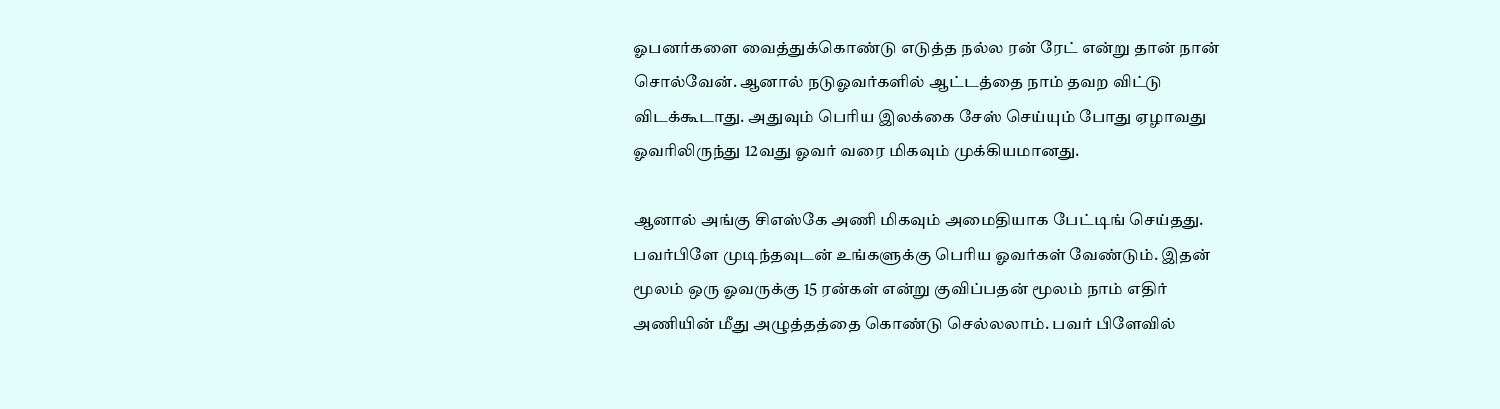ஓபனர்களை வைத்துக்கொண்டு எடுத்த நல்ல ரன் ரேட் என்று தான் நான் சொல்வேன். ஆனால் நடுஓவர்களில் ஆட்டத்தை நாம் தவற விட்டு விடக்கூடாது. அதுவும் பெரிய இலக்கை சேஸ் செய்யும் போது ஏழாவது ஓவரிலிருந்து 12வது ஓவர் வரை மிகவும் முக்கியமானது.

ஆனால் அங்கு சிஎஸ்கே அணி மிகவும் அமைதியாக பேட்டிங் செய்தது. பவர்பிளே முடிந்தவுடன் உங்களுக்கு பெரிய ஓவர்கள் வேண்டும். இதன் மூலம் ஒரு ஓவருக்கு 15 ரன்கள் என்று குவிப்பதன் மூலம் நாம் எதிர் அணியின் மீது அழுத்தத்தை கொண்டு செல்லலாம். பவர் பிளேவில்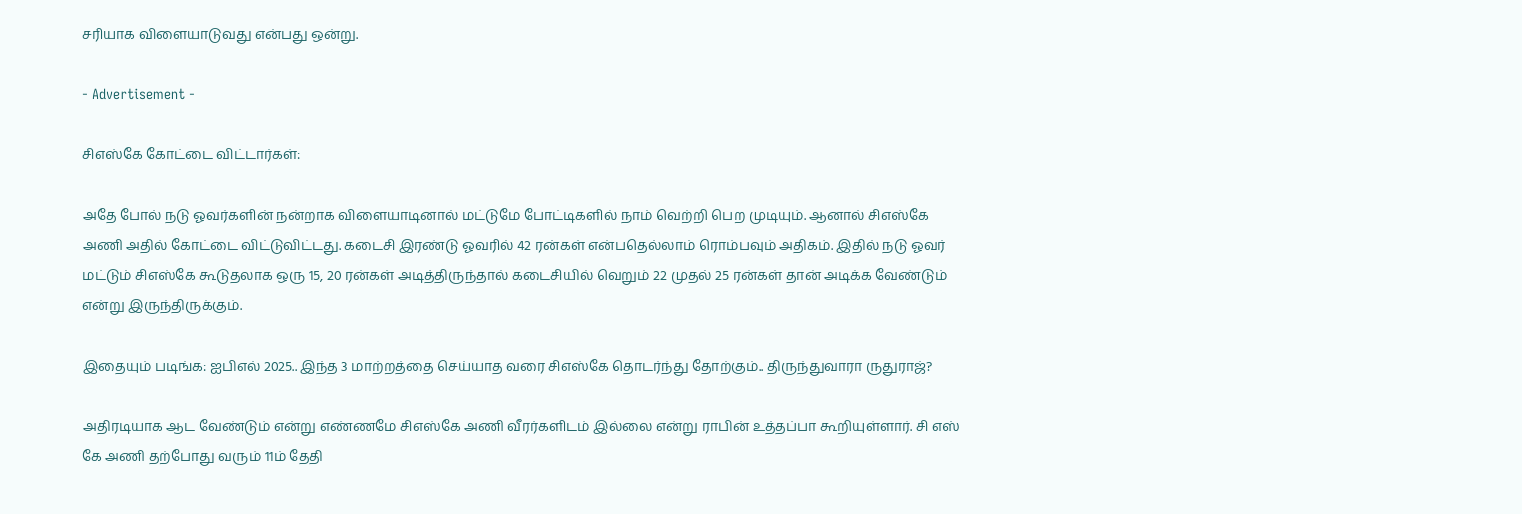சரியாக விளையாடுவது என்பது ஒன்று.

- Advertisement -

சிஎஸ்கே கோட்டை விட்டார்கள்:

அதே போல் நடு ஓவர்களின் நன்றாக விளையாடினால் மட்டுமே போட்டிகளில் நாம் வெற்றி பெற முடியும். ஆனால் சிஎஸ்கே அணி அதில் கோட்டை விட்டுவிட்டது. கடைசி இரண்டு ஓவரில் 42 ரன்கள் என்பதெல்லாம் ரொம்பவும் அதிகம். இதில் நடு ஓவர் மட்டும் சிஎஸ்கே கூடுதலாக ஒரு 15, 20 ரன்கள் அடித்திருந்தால் கடைசியில் வெறும் 22 முதல் 25 ரன்கள் தான் அடிக்க வேண்டும் என்று இருந்திருக்கும்.

இதையும் படிங்க: ஐபிஎல் 2025.. இந்த 3 மாற்றத்தை செய்யாத வரை சிஎஸ்கே தொடர்ந்து தோற்கும்.. திருந்துவாரா ருதுராஜ்?

அதிரடியாக ஆட வேண்டும் என்று எண்ணமே சிஎஸ்கே அணி வீரர்களிடம் இல்லை என்று ராபின் உத்தப்பா கூறியுள்ளார். சி எஸ் கே அணி தற்போது வரும் 11ம் தேதி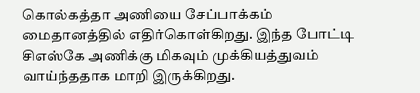கொல்கத்தா அணியை சேப்பாக்கம் மைதானத்தில் எதிர்கொள்கிறது. இந்த போட்டி சிஎஸ்கே அணிக்கு மிகவும் முக்கியத்துவம் வாய்ந்ததாக மாறி இருக்கிறது.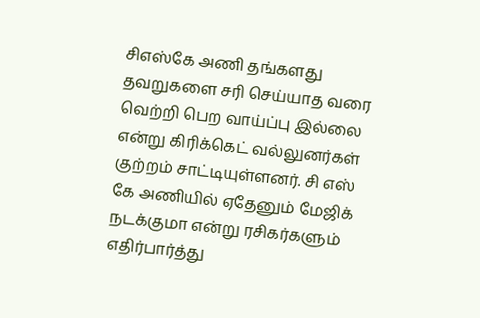சிஎஸ்கே அணி தங்களது தவறுகளை சரி செய்யாத வரை வெற்றி பெற வாய்ப்பு இல்லை என்று கிரிக்கெட் வல்லுனர்கள் குற்றம் சாட்டியுள்ளனர். சி எஸ் கே அணியில் ஏதேனும் மேஜிக் நடக்குமா என்று ரசிகர்களும் எதிர்பார்த்து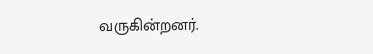வருகின்றனர்.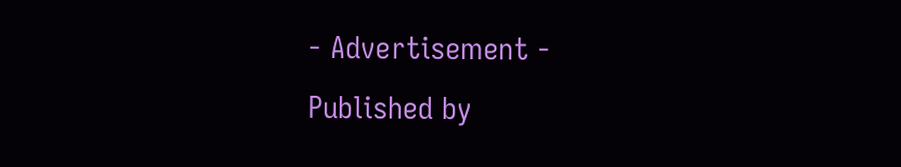- Advertisement -
Published by